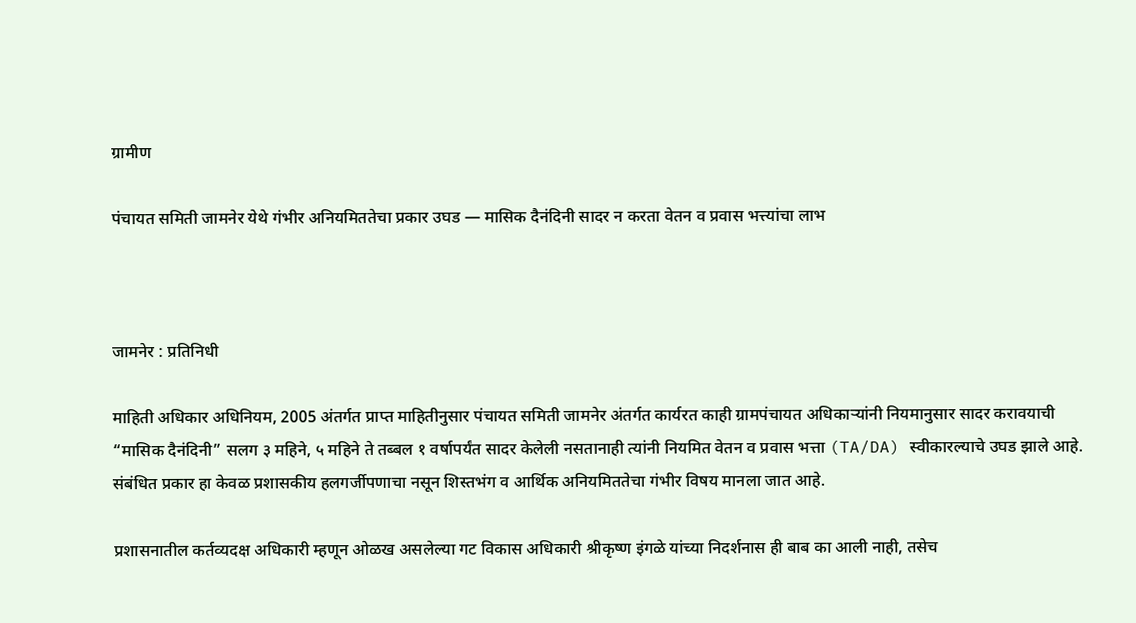ग्रामीण

पंचायत समिती जामनेर येथे गंभीर अनियमिततेचा प्रकार उघड — मासिक दैनंदिनी सादर न करता वेतन व प्रवास भत्त्यांचा लाभ



जामनेर : प्रतिनिधी

माहिती अधिकार अधिनियम, 2005 अंतर्गत प्राप्त माहितीनुसार पंचायत समिती जामनेर अंतर्गत कार्यरत काही ग्रामपंचायत अधिकाऱ्यांनी नियमानुसार सादर करावयाची “मासिक दैनंदिनी” सलग ३ महिने, ५ महिने ते तब्बल १ वर्षापर्यंत सादर केलेली नसतानाही त्यांनी नियमित वेतन व प्रवास भत्ता (TA/DA) स्वीकारल्याचे उघड झाले आहे. संबंधित प्रकार हा केवळ प्रशासकीय हलगर्जीपणाचा नसून शिस्तभंग व आर्थिक अनियमिततेचा गंभीर विषय मानला जात आहे.

प्रशासनातील कर्तव्यदक्ष अधिकारी म्हणून ओळख असलेल्या गट विकास अधिकारी श्रीकृष्ण इंगळे यांच्या निदर्शनास ही बाब का आली नाही, तसेच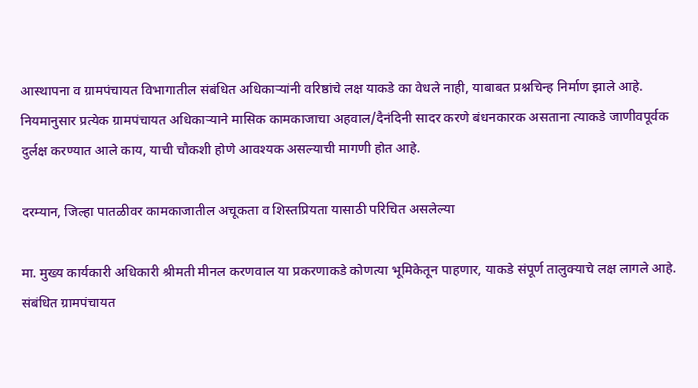आस्थापना व ग्रामपंचायत विभागातील संबंधित अधिकाऱ्यांनी वरिष्ठांचे लक्ष याकडे का वेधले नाही, याबाबत प्रश्नचिन्ह निर्माण झाले आहे. नियमानुसार प्रत्येक ग्रामपंचायत अधिकाऱ्याने मासिक कामकाजाचा अहवाल/दैनंदिनी सादर करणे बंधनकारक असताना त्याकडे जाणीवपूर्वक दुर्लक्ष करण्यात आले काय, याची चौकशी होणे आवश्यक असल्याची मागणी होत आहे.

दरम्यान, जिल्हा पातळीवर कामकाजातील अचूकता व शिस्तप्रियता यासाठी परिचित असलेल्या

मा. मुख्य कार्यकारी अधिकारी श्रीमती मीनल करणवाल या प्रकरणाकडे कोणत्या भूमिकेतून पाहणार, याकडे संपूर्ण तालुक्याचे लक्ष लागले आहे. संबंधित ग्रामपंचायत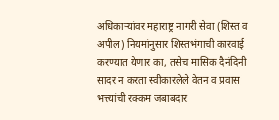अधिकाऱ्यांवर महाराष्ट्र नागरी सेवा (शिस्त व अपील) नियमांनुसार शिस्तभंगाची कारवाई करण्यात येणार का, तसेच मासिक दैनंदिनी सादर न करता स्वीकारलेले वेतन व प्रवास भत्त्यांची रक्कम जबाबदार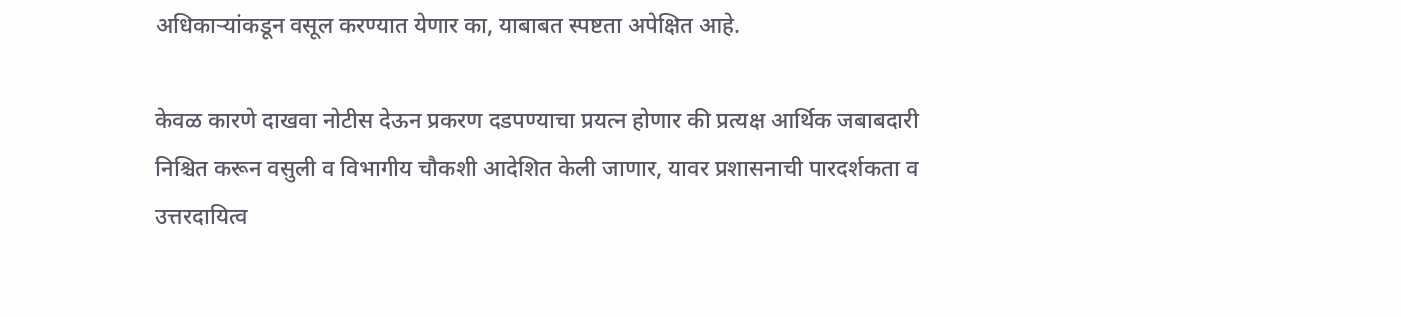अधिकाऱ्यांकडून वसूल करण्यात येणार का, याबाबत स्पष्टता अपेक्षित आहे.

केवळ कारणे दाखवा नोटीस देऊन प्रकरण दडपण्याचा प्रयत्न होणार की प्रत्यक्ष आर्थिक जबाबदारी निश्चित करून वसुली व विभागीय चौकशी आदेशित केली जाणार, यावर प्रशासनाची पारदर्शकता व उत्तरदायित्व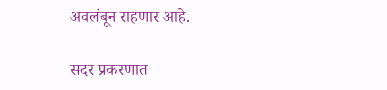अवलंबून राहणार आहे.

सदर प्रकरणात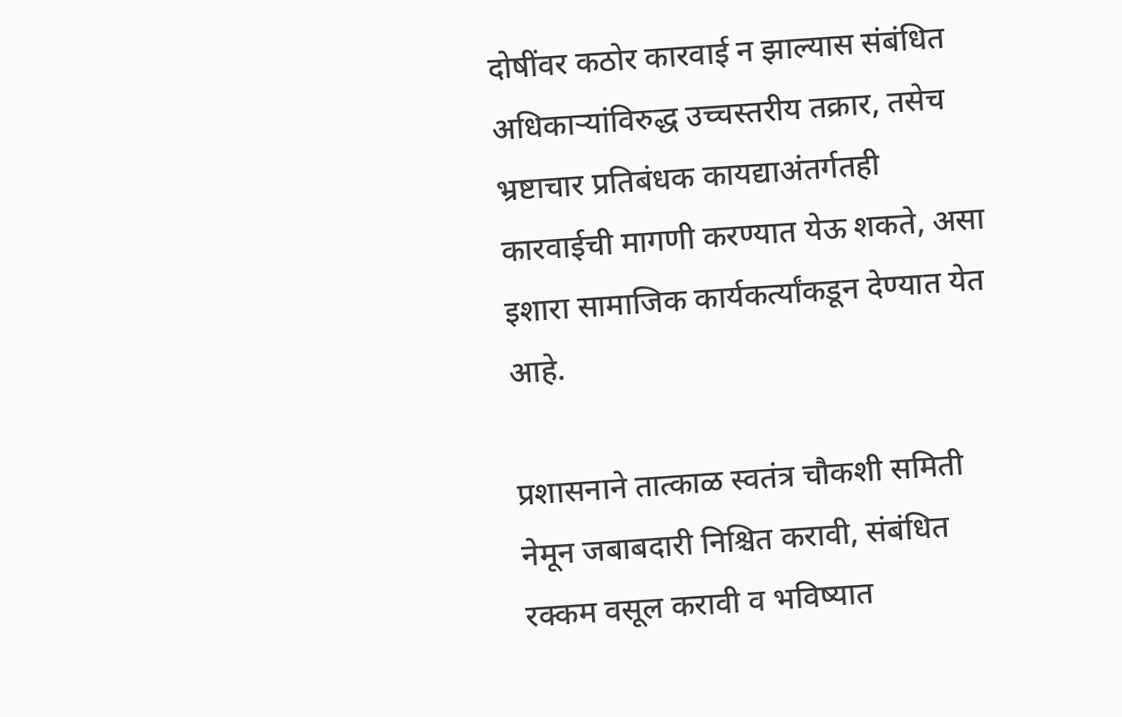दोषींवर कठोर कारवाई न झाल्यास संबंधित अधिकाऱ्यांविरुद्ध उच्चस्तरीय तक्रार, तसेच भ्रष्टाचार प्रतिबंधक कायद्याअंतर्गतही कारवाईची मागणी करण्यात येऊ शकते, असा इशारा सामाजिक कार्यकर्त्यांकडून देण्यात येत आहे.

प्रशासनाने तात्काळ स्वतंत्र चौकशी समिती नेमून जबाबदारी निश्चित करावी, संबंधित रक्कम वसूल करावी व भविष्यात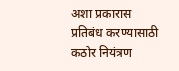अशा प्रकारास प्रतिबंध करण्यासाठी कठोर नियंत्रण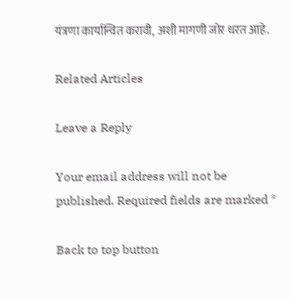यंत्रणा कार्यान्वित करावी, अशी मागणी जोर धरत आहे.

Related Articles

Leave a Reply

Your email address will not be published. Required fields are marked *

Back to top button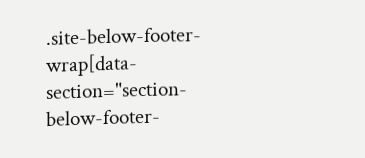.site-below-footer-wrap[data-section="section-below-footer-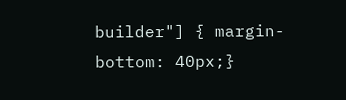builder"] { margin-bottom: 40px;}